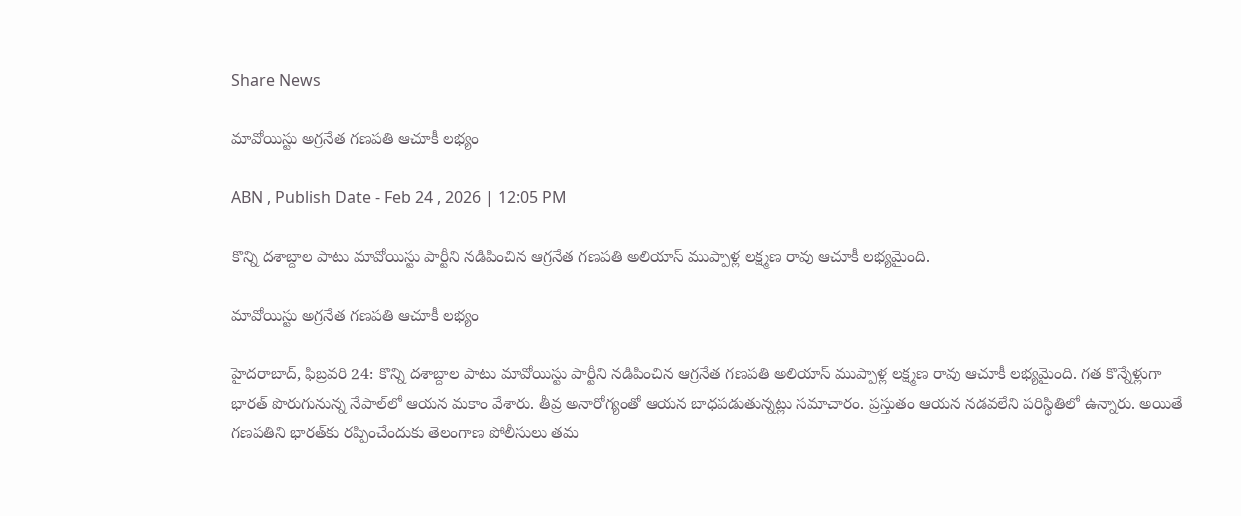Share News

మావోయిస్టు అగ్రనేత గణపతి ఆచూకీ లభ్యం

ABN , Publish Date - Feb 24 , 2026 | 12:05 PM

కొన్ని దశాబ్దాల పాటు మావోయిస్టు పార్టీని నడిపించిన ఆగ్రనేత గణపతి అలియాస్ ముప్పాళ్ల లక్ష్మణ రావు ఆచూకీ లభ్యమైంది.

మావోయిస్టు అగ్రనేత గణపతి ఆచూకీ లభ్యం

హైదరాబాద్, ఫిబ్రవరి 24: కొన్ని దశాబ్దాల పాటు మావోయిస్టు పార్టీని నడిపించిన ఆగ్రనేత గణపతి అలియాస్ ముప్పాళ్ల లక్ష్మణ రావు ఆచూకీ లభ్యమైంది. గత కొన్నేళ్లుగా భారత్ పొరుగునున్న నేపాల్‌లో ఆయన మకాం వేశారు. తీవ్ర అనారోగ్యంతో ఆయన బాధపడుతున్నట్లు సమాచారం. ప్రస్తుతం ఆయన నడవలేని పరిస్థితిలో ఉన్నారు. అయితే గణపతిని భారత్‌కు రప్పించేందుకు తెలంగాణ పోలీసులు తమ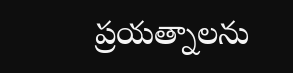ప్రయత్నాలను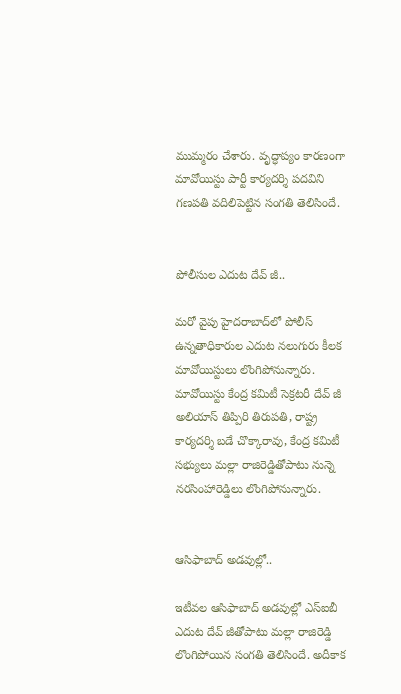ముమ్మరం చేశారు. వృద్ధాప్యం కారణంగా మావోయిస్టు పార్టీ కార్యదర్శి పదవిని గణపతి వదిలిపెట్టిన సంగతి తెలిసిందే.


పోలీసుల ఎదుట దేవ్ జీ..

మరో వైపు హైదరాబాద్‌లో పోలీస్ ఉన్నతాధికారుల ఎదుట నలుగురు కీలక మావోయిస్టులు లొంగిపోనున్నారు. మావోయిస్టు కేంద్ర కమిటీ సెక్రటరీ దేవ్‌ జీ అలియాస్ తిప్పిరి తిరుపతి, రాష్ట్ర కార్యదర్శి బడే చొక్కారావు, కేంద్ర కమిటీ సభ్యులు మల్లా రాజిరెడ్డితోపాటు నున్నె నరసింహారెడ్డిలు లొంగిపోనున్నారు.


ఆసిఫాబాద్ అడవుల్లో..

ఇటీవల ఆసిఫాబాద్ అడవుల్లో ఎస్ఐబీ ఎదుట దేవ్ జీతోపాటు మల్లా రాజిరెడ్డి లొంగిపోయిన సంగతి తెలిసిందే. అదీకాక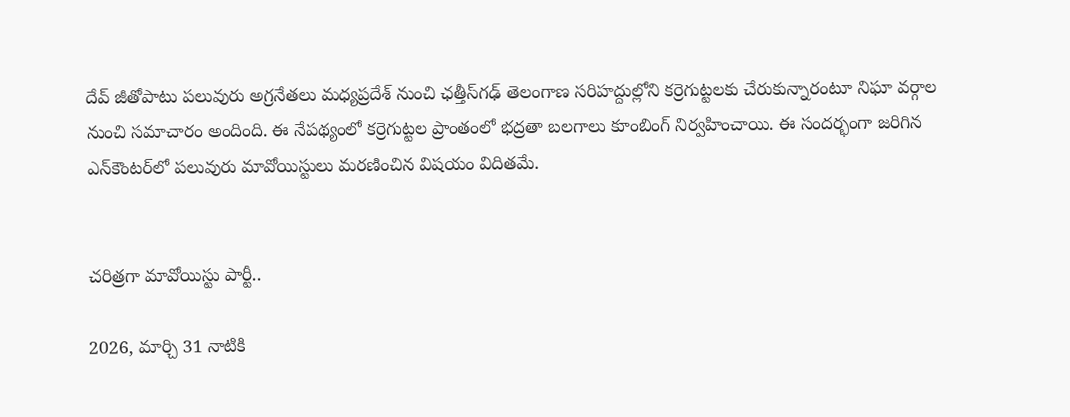దేవ్ జీతోపాటు పలువురు అగ్రనేతలు మధ్యప్రదేశ్ నుంచి ఛత్తీస్‌గఢ్ తెలంగాణ సరిహద్దుల్లోని కర్రెగుట్టలకు చేరుకున్నారంటూ నిఘా వర్గాల నుంచి సమాచారం అందింది. ఈ నేపథ్యంలో కర్రెగుట్టల ప్రాంతంలో భద్రతా బలగాలు కూంబింగ్ నిర్వహించాయి. ఈ సందర్భంగా జరిగిన ఎన్‌కౌంటర్‌లో పలువురు మావోయిస్టులు మరణించిన విషయం విదితమే.


చరిత్రగా మావోయిస్టు పార్టీ..

2026, మార్చి 31 నాటికి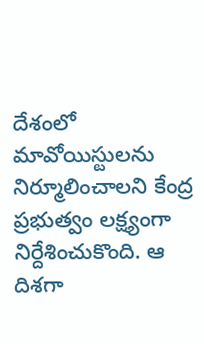దేశంలో మావోయిస్టులను నిర్మూలించాలని కేంద్ర ప్రభుత్వం లక్ష్యంగా నిర్దేశించుకొంది. ఆ దిశగా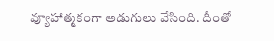వ్యూహాత్మకంగా అడుగులు వేసింది. దీంతో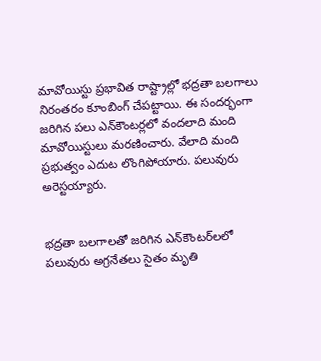మావోయిస్టు ప్రభావిత రాష్ట్రాల్లో భద్రతా బలగాలు నిరంతరం కూంబింగ్ చేపట్టాయి. ఈ సందర్భంగా జరిగిన పలు ఎన్‌కౌంటర్లలో వందలాది మంది మావోయిస్టులు మరణించారు. వేలాది మంది ప్రభుత్వం ఎదుట లొంగిపోయారు. పలువురు అరెస్టయ్యారు.


భద్రతా బలగాలతో జరిగిన ఎన్‌కౌంటర్‌లలో పలువురు అగ్రనేతలు సైతం మృతి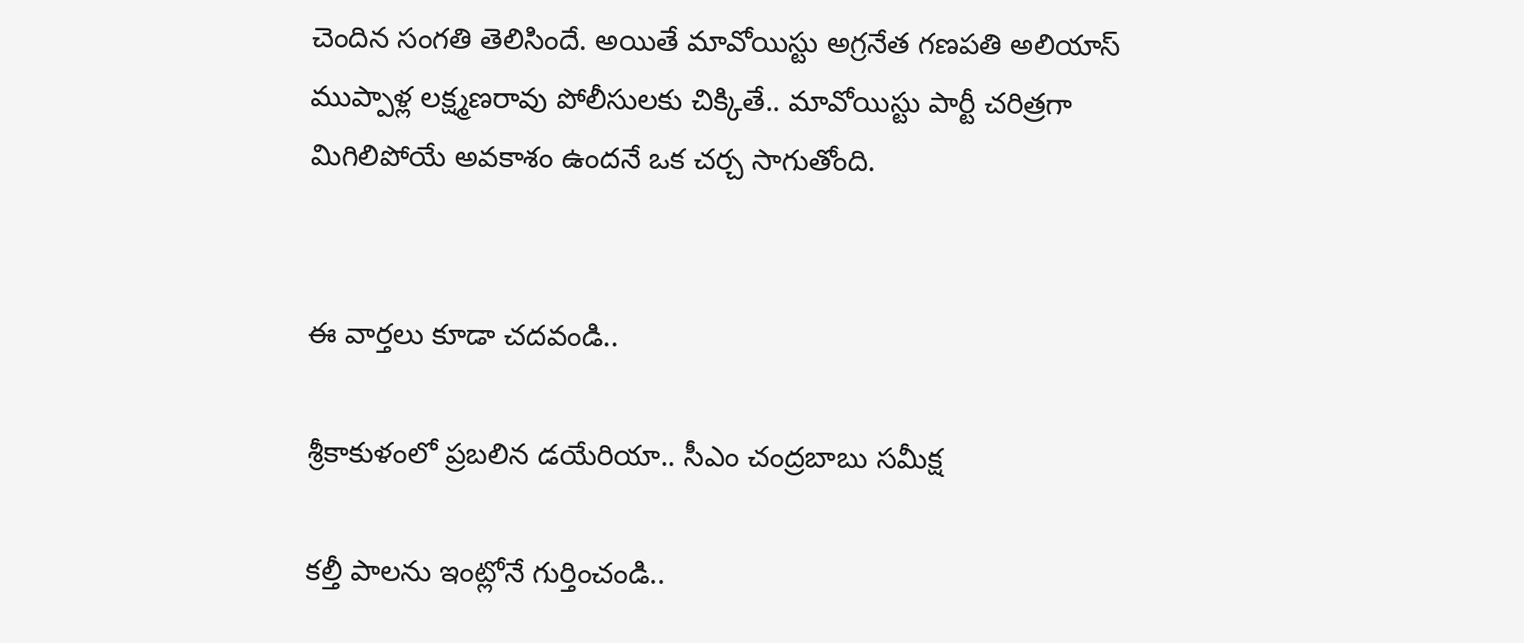చెందిన సంగతి తెలిసిందే. అయితే మావోయిస్టు అగ్రనేత గణపతి అలియాస్ ముప్పాళ్ల లక్ష్మణరావు పోలీసులకు చిక్కితే.. మావోయిస్టు పార్టీ చరిత్రగా మిగిలిపోయే అవకాశం ఉందనే ఒక చర్చ సాగుతోంది.


ఈ వార్తలు కూడా చదవండి..

శ్రీకాకుళంలో ప్రబలిన డయేరియా.. సీఎం చంద్రబాబు సమీక్ష

కల్తీ పాలను ఇంట్లోనే గుర్తించండి..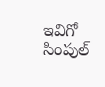ఇవిగో సింపుల్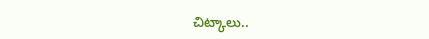చిట్కాలు..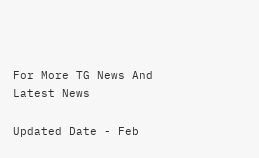For More TG News And Latest News

Updated Date - Feb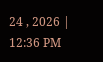24 , 2026 | 12:36 PM